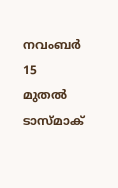നവംബർ 15 മുതൽ ടാസ്മാക്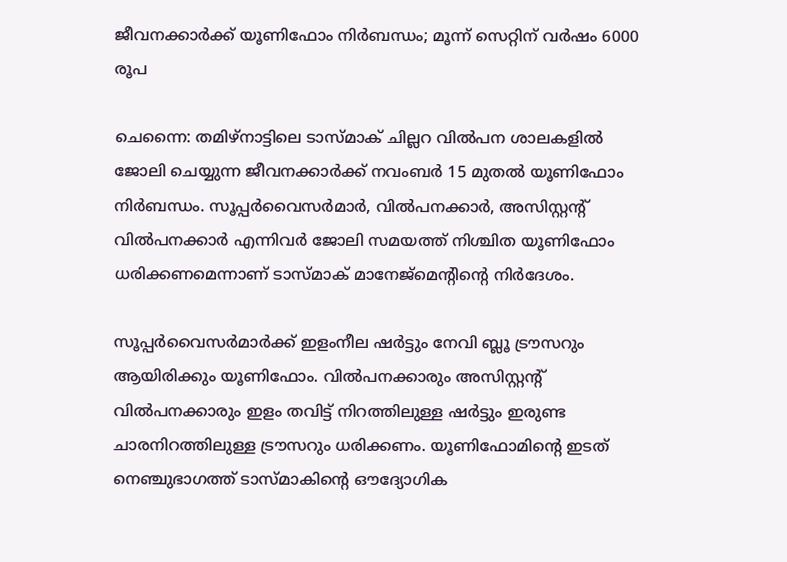ജീവനക്കാർക്ക് യൂണിഫോം നിർബന്ധം; മൂന്ന് സെറ്റിന് വർഷം 6000 രൂപ

ചെന്നൈ: തമിഴ്നാട്ടിലെ ടാസ്മാക് ചില്ലറ വിൽപന ശാലകളിൽ ജോലി ചെയ്യുന്ന ജീവനക്കാർക്ക് നവംബർ 15 മുതൽ യൂണിഫോം നിർബന്ധം. സൂപ്പർവൈസർമാർ, വിൽപനക്കാർ, അസിസ്റ്റന്റ് വിൽപനക്കാർ എന്നിവർ ജോലി സമയത്ത് നിശ്ചിത യൂണിഫോം ധരിക്കണമെന്നാണ് ടാസ്മാക് മാനേജ്മെന്റിന്റെ നിർദേശം.

സൂപ്പർവൈസർമാർക്ക് ഇളംനീല ഷർട്ടും നേവി ബ്ലൂ ട്രൗസറും ആയിരിക്കും യൂണിഫോം. വിൽപനക്കാരും അസിസ്റ്റന്റ് വിൽപനക്കാരും ഇളം തവിട്ട് നിറത്തിലുള്ള ഷർട്ടും ഇരുണ്ട ചാരനിറത്തിലുള്ള ട്രൗസറും ധരിക്കണം. യൂണിഫോമിന്റെ ഇടത് നെഞ്ചുഭാഗത്ത് ടാസ്മാകിന്റെ ഔദ്യോഗിക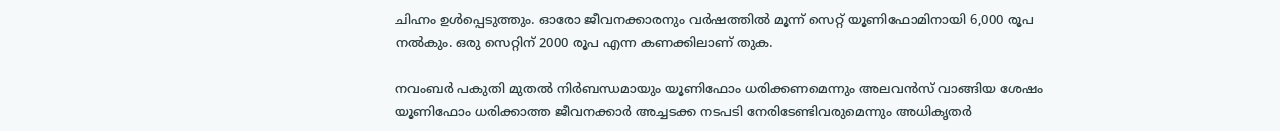ചിഹ്നം ഉൾപ്പെടുത്തും. ഓരോ ജീവനക്കാരനും വർഷത്തിൽ മൂന്ന് സെറ്റ് യൂണിഫോമിനായി 6,000 രൂപ നൽകും. ഒരു സെറ്റിന് 2000 രൂപ എന്ന കണക്കിലാണ് തുക.

നവംബർ പകുതി മുതൽ നിർബന്ധമായും യൂണിഫോം ധരിക്കണമെന്നും അലവൻസ് വാങ്ങിയ ശേഷം യൂണിഫോം ധരിക്കാത്ത ജീവനക്കാർ അച്ചടക്ക നടപടി നേരിടേണ്ടിവരുമെന്നും അധികൃതർ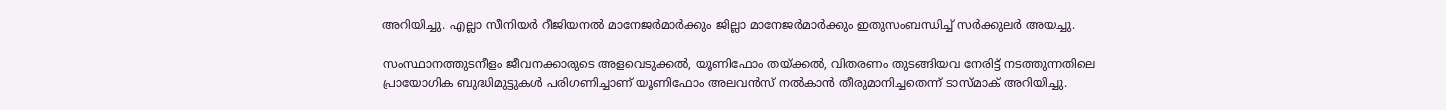അറിയിച്ചു. എല്ലാ സീനിയർ റീജിയനൽ മാനേജർമാർക്കും ജില്ലാ മാനേജർമാർക്കും ഇതുസംബന്ധിച്ച് സർക്കുലർ അയച്ചു.

സംസ്ഥാനത്തുടനീളം ജീവനക്കാരുടെ അളവെടുക്കൽ, യൂണിഫോം തയ്ക്കൽ, വിതരണം തുടങ്ങിയവ നേരിട്ട് നടത്തുന്നതിലെ പ്രായോഗിക ബുദ്ധിമുട്ടുകൾ പരിഗണിച്ചാണ് യൂണിഫോം അലവൻസ് നൽകാൻ തീരുമാനിച്ചതെന്ന് ടാസ്മാക് അറിയിച്ചു.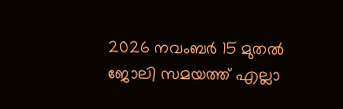2026 നവംബർ 15 മുതൽ ജോലി സമയത്ത് എല്ലാ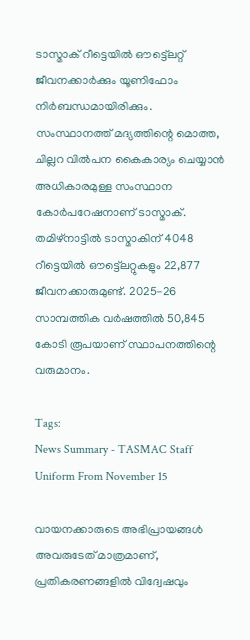ടാസ്മാക് റീട്ടെയിൽ ഔട്ട്ലെറ്റ് ജീവനക്കാർക്കും യൂണിഫോം നിർബന്ധമായിരിക്കും. സംസ്ഥാനത്ത് മദ്യത്തിന്റെ മൊത്ത, ചില്ലറ വിൽപന കൈകാര്യം ചെയ്യാൻ അധികാരമുള്ള സംസ്ഥാന കോർപറേഷനാണ് ടാസ്മാക്. തമിഴ്നാട്ടിൽ ടാസ്മാകിന് 4048 റീട്ടെയിൽ ഔട്ട്ലെറ്റുകളും 22,877 ജീവനക്കാരുമുണ്ട്. 2025-26 സാമ്പത്തിക വർഷത്തിൽ 50,845 കോടി രൂപയാണ് സ്ഥാപനത്തിന്റെ വരുമാനം.

Tags:
News Summary - TASMAC Staff Uniform From November 15

വായനക്കാരുടെ അഭിപ്രായങ്ങള്‍ അവരുടേത് മാത്രമാണ്, പ്രതികരണങ്ങളിൽ വിദ്വേഷവും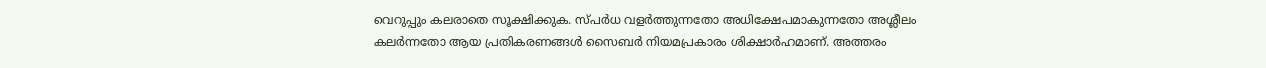വെറുപ്പും കലരാതെ സൂക്ഷിക്കുക. സ്പർധ വളർത്തുന്നതോ അധിക്ഷേപമാകുന്നതോ അശ്ലീലം കലർന്നതോ ആയ പ്രതികരണങ്ങൾ സൈബർ നിയമപ്രകാരം ശിക്ഷാർഹമാണ്. അത്തരം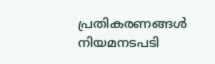പ്രതികരണങ്ങൾ നിയമനടപടി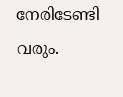നേരിടേണ്ടി വരും.